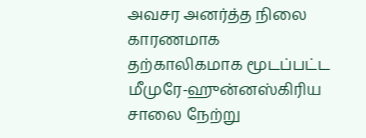அவசர அனர்த்த நிலை காரணமாக தற்காலிகமாக மூடப்பட்ட மீமுரே-ஹுன்னஸ்கிரிய சாலை நேற்று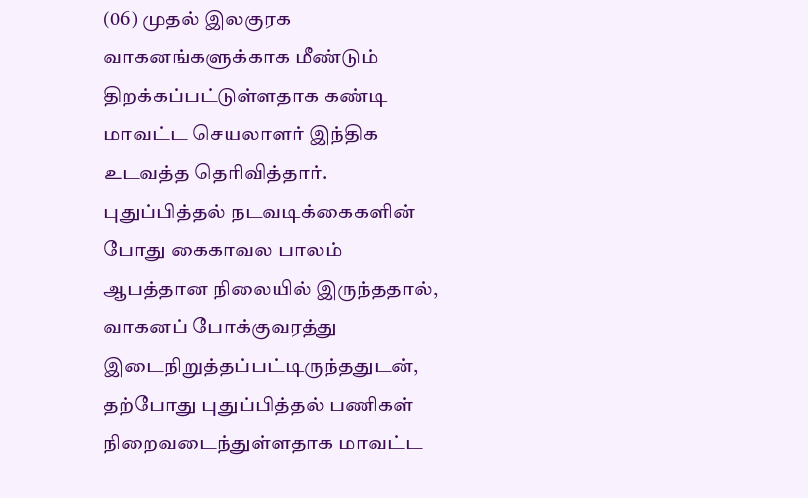(06) முதல் இலகுரக வாகனங்களுக்காக மீண்டும் திறக்கப்பட்டுள்ளதாக கண்டி மாவட்ட செயலாளர் இந்திக உடவத்த தெரிவித்தார்.
புதுப்பித்தல் நடவடிக்கைகளின் போது கைகாவல பாலம் ஆபத்தான நிலையில் இருந்ததால், வாகனப் போக்குவரத்து இடைநிறுத்தப்பட்டிருந்ததுடன், தற்போது புதுப்பித்தல் பணிகள் நிறைவடைந்துள்ளதாக மாவட்ட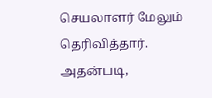செயலாளர் மேலும் தெரிவித்தார்.
அதன்படி,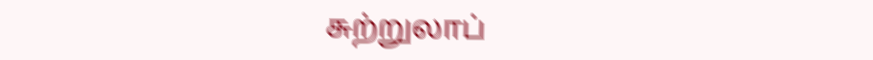சுற்றுலாப்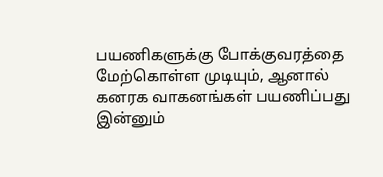பயணிகளுக்கு போக்குவரத்தை மேற்கொள்ள முடியும், ஆனால் கனரக வாகனங்கள் பயணிப்பது இன்னும்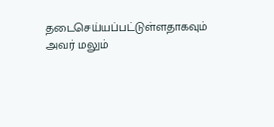தடைசெய்யப்பட்டுள்ளதாகவும் அவர் மலும்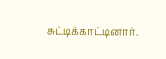சுட்டிக்காட்டினார்.